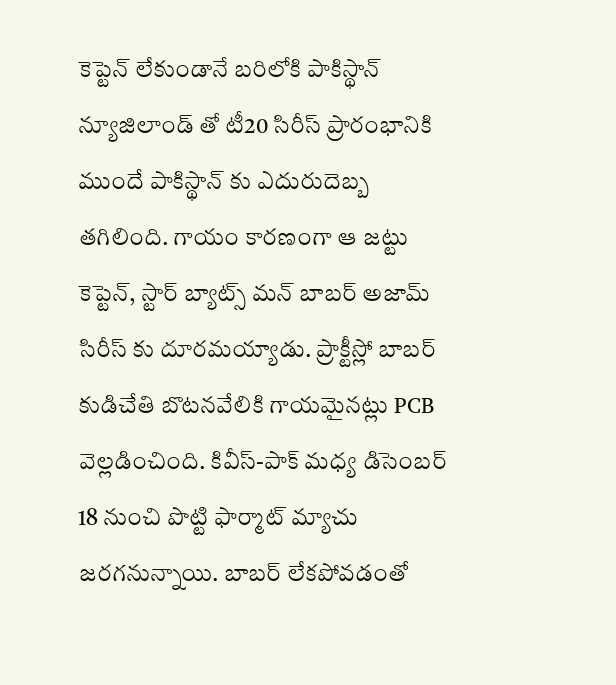కెప్టెన్ లేకుండానే బరిలోకి పాకిస్థాన్
న్యూజిలాండ్ తో టీ20 సిరీస్ ప్రారంభానికి ముందే పాకిస్థాన్ కు ఎదురుదెబ్బ తగిలింది. గాయం కారణంగా ఆ జట్టు కెప్టెన్, స్టార్ బ్యాట్స్ మన్ బాబర్ అజామ్ సిరీస్ కు దూరమయ్యాడు. ప్రాక్టీస్లో బాబర్ కుడిచేతి బొటనవేలికి గాయమైనట్లు PCB వెల్లడించింది. కివీస్-పాక్ మధ్య డిసెంబర్ 18 నుంచి పొట్టి ఫార్మాట్ మ్యాచు జరగనున్నాయి. బాబర్ లేకపోవడంతో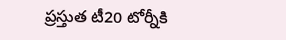ప్రస్తుత టీ20 టోర్నీకి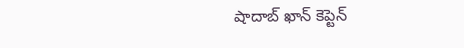షాదాబ్ ఖాన్ కెప్టెన్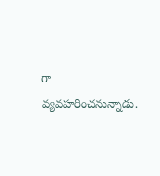గా వ్యవహరించనున్నాడు.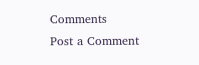Comments
Post a Comment